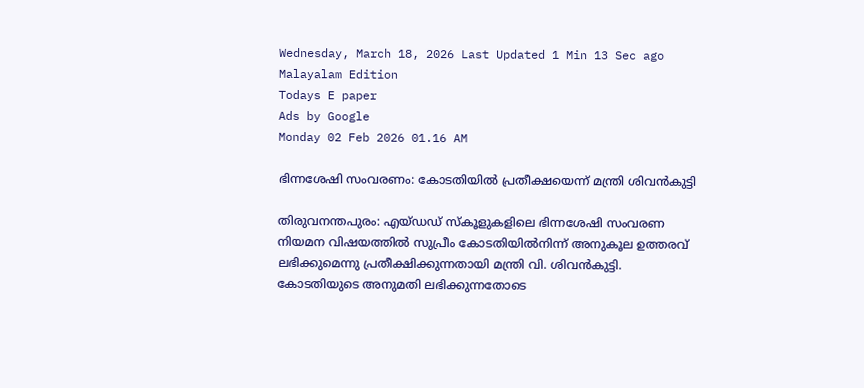Wednesday, March 18, 2026 Last Updated 1 Min 13 Sec ago Malayalam Edition
Todays E paper
Ads by Google
Monday 02 Feb 2026 01.16 AM

ഭിന്നശേഷി സംവരണം: കോടതിയില്‍ പ്രതീക്ഷയെന്ന്‌ മന്ത്രി ശിവന്‍കുട്ടി

തിരുവനന്തപുരം: എയ്‌ഡഡ്‌ സ്‌കൂളുകളിലെ ഭിന്നശേഷി സംവരണ നിയമന വിഷയത്തില്‍ സുപ്രീം കോടതിയില്‍നിന്ന്‌ അനുകൂല ഉത്തരവ്‌ ലഭിക്കുമെന്നു പ്രതീക്ഷിക്കുന്നതായി മന്ത്രി വി. ശിവന്‍കുട്ടി.
കോടതിയുടെ അനുമതി ലഭിക്കുന്നതോടെ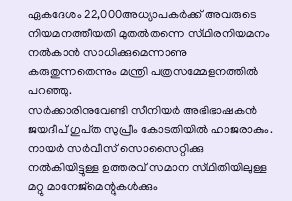ഏകദേശം 22,000അധ്യാപകര്‍ക്ക്‌ അവരുടെ നിയമനത്തീയതി മുതല്‍തന്നെ സ്‌ഥിരനിയമനം നല്‍കാന്‍ സാധിക്കുമെന്നാണു കരുതുന്നതെന്നും മന്ത്രി പത്രസമ്മേളനത്തില്‍ പറഞ്ഞു.
സര്‍ക്കാരിനുവേണ്ടി സീനിയര്‍ അഭിഭാഷകന്‍ ജയദീപ്‌ ഗുപ്‌ത സുപ്രീം കോടതിയില്‍ ഹാജരാകും. നായര്‍ സര്‍വീസ്‌ സൊസൈറ്റിക്കു നല്‍കിയിട്ടുള്ള ഉത്തരവ്‌ സമാന സ്‌ഥിതിയിലുള്ള മറ്റു മാനേജ്‌മെന്റുകള്‍ക്കും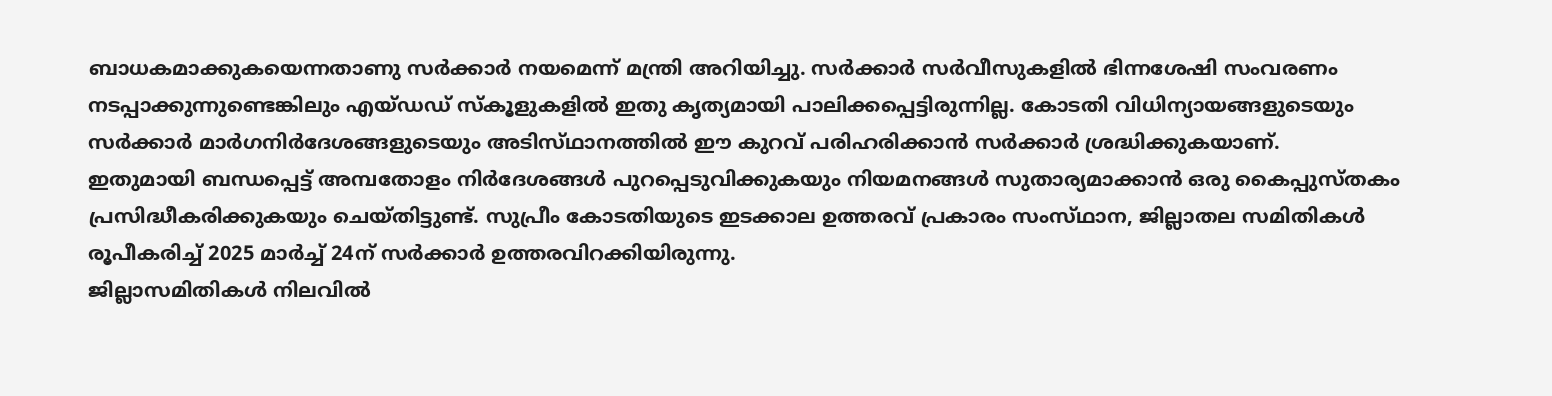ബാധകമാക്കുകയെന്നതാണു സര്‍ക്കാര്‍ നയമെന്ന്‌ മന്ത്രി അറിയിച്ചു. സര്‍ക്കാര്‍ സര്‍വീസുകളില്‍ ഭിന്നശേഷി സംവരണം നടപ്പാക്കുന്നുണ്ടെങ്കിലും എയ്‌ഡഡ്‌ സ്‌കൂളുകളില്‍ ഇതു കൃത്യമായി പാലിക്കപ്പെട്ടിരുന്നില്ല. കോടതി വിധിന്യായങ്ങളുടെയും സര്‍ക്കാര്‍ മാര്‍ഗനിര്‍ദേശങ്ങളുടെയും അടിസ്‌ഥാനത്തില്‍ ഈ കുറവ്‌ പരിഹരിക്കാന്‍ സര്‍ക്കാര്‍ ശ്രദ്ധിക്കുകയാണ്‌.
ഇതുമായി ബന്ധപ്പെട്ട്‌ അമ്പതോളം നിര്‍ദേശങ്ങള്‍ പുറപ്പെടുവിക്കുകയും നിയമനങ്ങള്‍ സുതാര്യമാക്കാന്‍ ഒരു കൈപ്പുസ്‌തകം പ്രസിദ്ധീകരിക്കുകയും ചെയ്‌തിട്ടുണ്ട്‌. സുപ്രീം കോടതിയുടെ ഇടക്കാല ഉത്തരവ്‌ പ്രകാരം സംസ്‌ഥാന, ജില്ലാതല സമിതികള്‍ രൂപീകരിച്ച്‌ 2025 മാര്‍ച്ച്‌ 24ന്‌ സര്‍ക്കാര്‍ ഉത്തരവിറക്കിയിരുന്നു.
ജില്ലാസമിതികള്‍ നിലവില്‍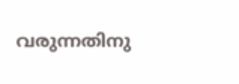വരുന്നതിനു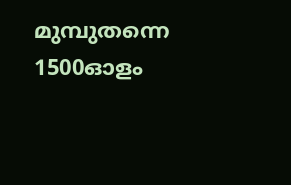മുമ്പുതന്നെ 1500ഓളം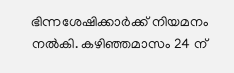ഭിന്നശേഷിക്കാര്‍ക്ക്‌ നിയമനം നല്‍കി. കഴിഞ്ഞമാസം 24 ന്‌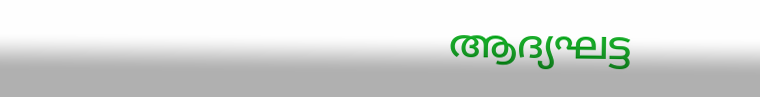ആദ്യഘട്ട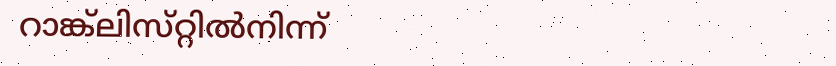റാങ്ക്‌ലിസ്‌റ്റില്‍നിന്ന്‌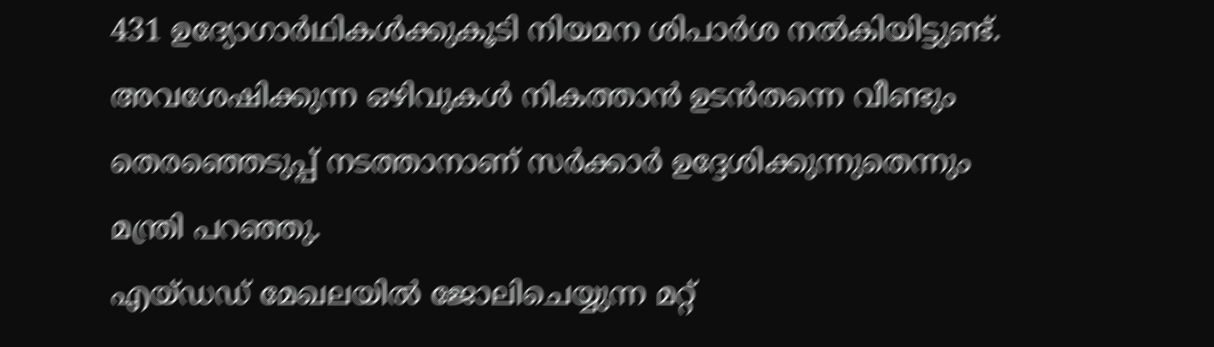431 ഉദ്യോഗാര്‍ഥികള്‍ക്കുകൂടി നിയമന ശിപാര്‍ശ നല്‍കിയിട്ടുണ്ട്‌. അവശേഷിക്കുന്ന ഒഴിവുകള്‍ നികത്താന്‍ ഉടന്‍തന്നെ വീണ്ടും തെരഞ്ഞെടുപ്പ്‌ നടത്താനാണ്‌ സര്‍ക്കാര്‍ ഉദ്ദേശിക്കുന്നുതെന്നും മന്ത്രി പറഞ്ഞു.
എയ്‌ഡഡ്‌ മേഖലയില്‍ ജോലിചെയ്യുന്ന മറ്റ്‌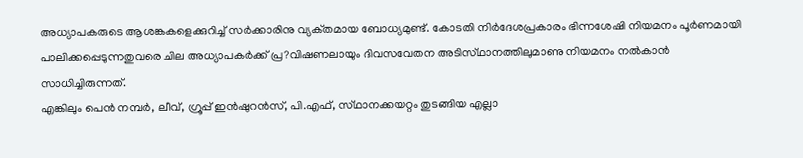അധ്യാപകരുടെ ആശങ്കകളെക്കുറിച്ച്‌ സര്‍ക്കാരിനു വ്യക്‌തമായ ബോധ്യമുണ്ട്‌. കോടതി നിര്‍ദേശപ്രകാരം ഭിന്നശേഷി നിയമനം പൂര്‍ണമായി പാലിക്കപ്പെടുന്നതുവരെ ചില അധ്യാപകര്‍ക്ക്‌ പ്ര?വിഷണലായും ദിവസവേതന അടിസ്‌ഥാനത്തിലുമാണു നിയമനം നല്‍കാന്‍ സാധിച്ചിരുന്നത്‌.
എങ്കിലും പെന്‍ നമ്പര്‍, ലീവ്‌, ഗ്രൂപ്പ്‌ ഇന്‍ഷുറന്‍സ്‌, പി.എഫ്‌, സ്‌ഥാനക്കയറ്റം തുടങ്ങിയ എല്ലാ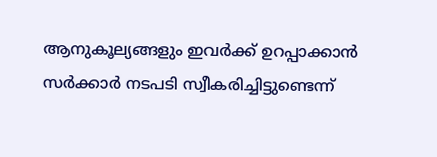ആനുകൂല്യങ്ങളും ഇവര്‍ക്ക്‌ ഉറപ്പാക്കാന്‍ സര്‍ക്കാര്‍ നടപടി സ്വീകരിച്ചിട്ടുണ്ടെന്ന്‌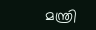മന്ത്രി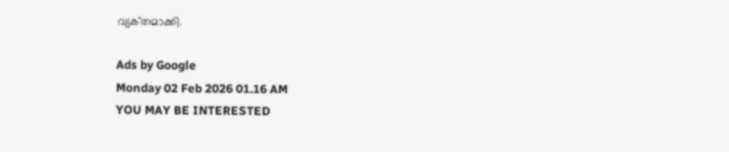വ്യക്‌തമാക്കി.

Ads by Google
Monday 02 Feb 2026 01.16 AM
YOU MAY BE INTERESTED